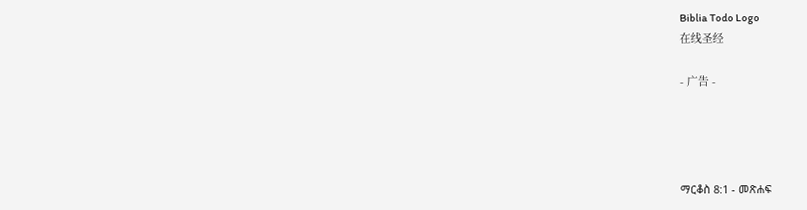Biblia Todo Logo
在线圣经

- 广告 -




ማርቆስ 8:1 - መጽሐፍ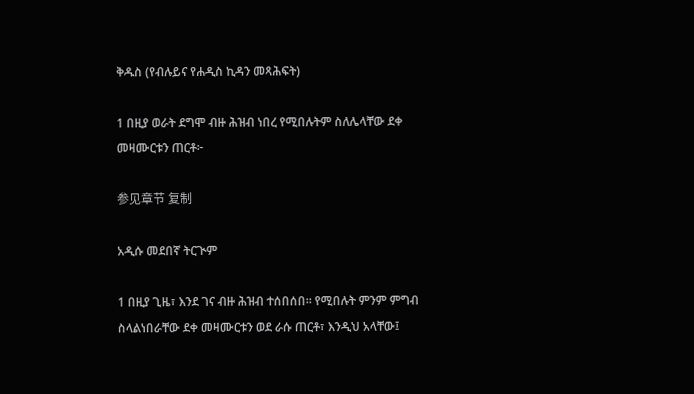ቅዱስ (የብሉይና የሐዲስ ኪዳን መጻሕፍት)

1 በዚያ ወራት ደግሞ ብዙ ሕዝብ ነበረ የሚበሉትም ስለሌላቸው ደቀ መዛሙርቱን ጠርቶ፦

参见章节 复制

አዲሱ መደበኛ ትርጒም

1 በዚያ ጊዜ፣ እንደ ገና ብዙ ሕዝብ ተሰበሰበ። የሚበሉት ምንም ምግብ ስላልነበራቸው ደቀ መዛሙርቱን ወደ ራሱ ጠርቶ፣ እንዲህ አላቸው፤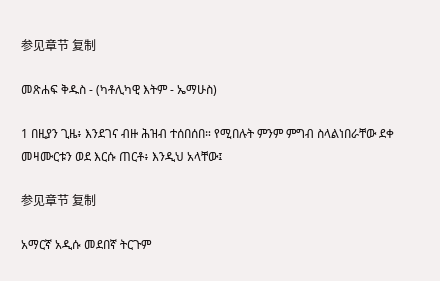参见章节 复制

መጽሐፍ ቅዱስ - (ካቶሊካዊ እትም - ኤማሁስ)

1 በዚያን ጊዜ፥ እንደገና ብዙ ሕዝብ ተሰበሰበ። የሚበሉት ምንም ምግብ ስላልነበራቸው ደቀ መዛሙርቱን ወደ እርሱ ጠርቶ፥ እንዲህ አላቸው፤

参见章节 复制

አማርኛ አዲሱ መደበኛ ትርጉም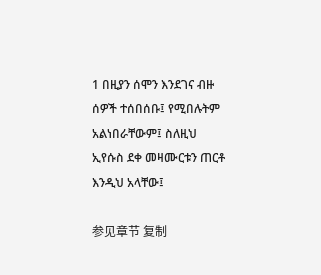1 በዚያን ሰሞን እንደገና ብዙ ሰዎች ተሰበሰቡ፤ የሚበሉትም አልነበራቸውም፤ ስለዚህ ኢየሱስ ደቀ መዛሙርቱን ጠርቶ እንዲህ አላቸው፤

参见章节 复制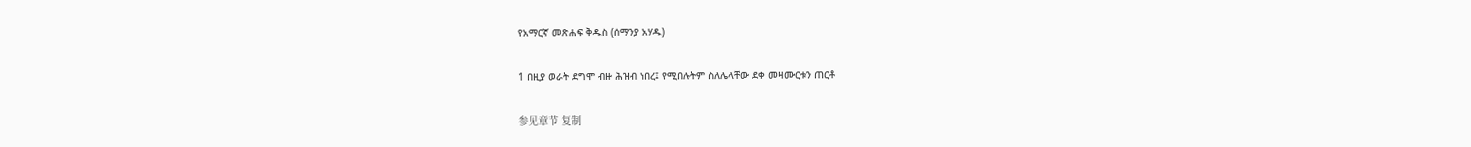የአማርኛ መጽሐፍ ቅዱስ (ሰማንያ አሃዱ)

1 በዚያ ወራት ደግሞ ብዙ ሕዝብ ነበረ፤ የሚበሉትም ስለሌላቸው ደቀ መዛሙርቱን ጠርቶ

参见章节 复制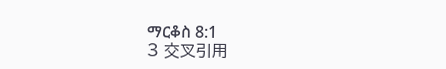ማርቆስ 8:1
3 交叉引用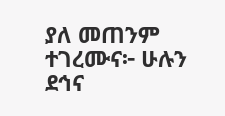ያለ መጠንም ተገረሙና፦ ሁሉን ደኅና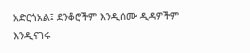አድርጎአል፤ ደንቆሮችም እንዲሰሙ ዲዳዎችም እንዲናገሩ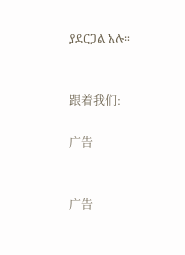ያደርጋል አሉ።


跟着我们:

广告


广告